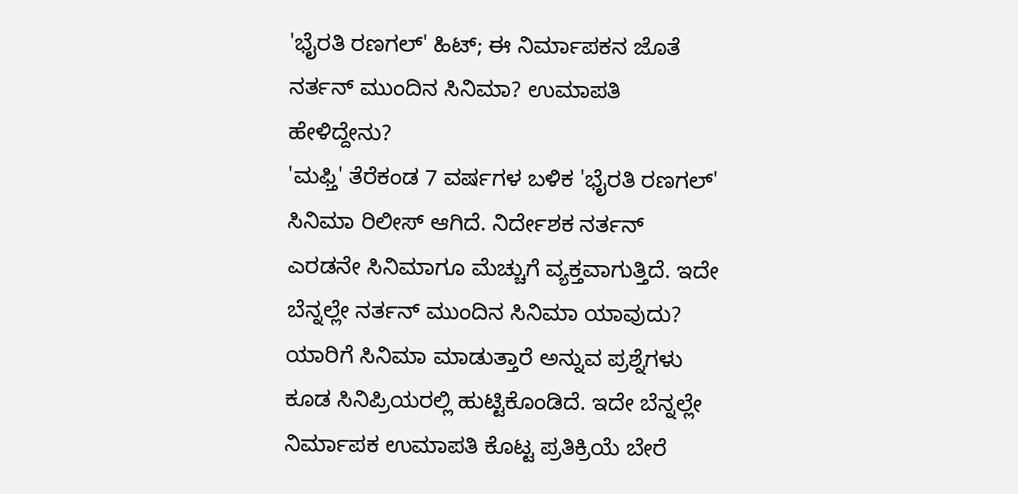'ಭೈರತಿ ರಣಗಲ್' ಹಿಟ್; ಈ ನಿರ್ಮಾಪಕನ ಜೊತೆ ನರ್ತನ್ ಮುಂದಿನ ಸಿನಿಮಾ? ಉಮಾಪತಿ ಹೇಳಿದ್ದೇನು?
'ಮಫ್ತಿ' ತೆರೆಕಂಡ 7 ವರ್ಷಗಳ ಬಳಿಕ 'ಭೈರತಿ ರಣಗಲ್' ಸಿನಿಮಾ ರಿಲೀಸ್ ಆಗಿದೆ. ನಿರ್ದೇಶಕ ನರ್ತನ್ ಎರಡನೇ ಸಿನಿಮಾಗೂ ಮೆಚ್ಚುಗೆ ವ್ಯಕ್ತವಾಗುತ್ತಿದೆ. ಇದೇ ಬೆನ್ನಲ್ಲೇ ನರ್ತನ್ ಮುಂದಿನ ಸಿನಿಮಾ ಯಾವುದು? ಯಾರಿಗೆ ಸಿನಿಮಾ ಮಾಡುತ್ತಾರೆ ಅನ್ನುವ ಪ್ರಶ್ನೆಗಳು ಕೂಡ ಸಿನಿಪ್ರಿಯರಲ್ಲಿ ಹುಟ್ಟಿಕೊಂಡಿದೆ. ಇದೇ ಬೆನ್ನಲ್ಲೇ ನಿರ್ಮಾಪಕ ಉಮಾಪತಿ ಕೊಟ್ಟ ಪ್ರತಿಕ್ರಿಯೆ ಬೇರೆ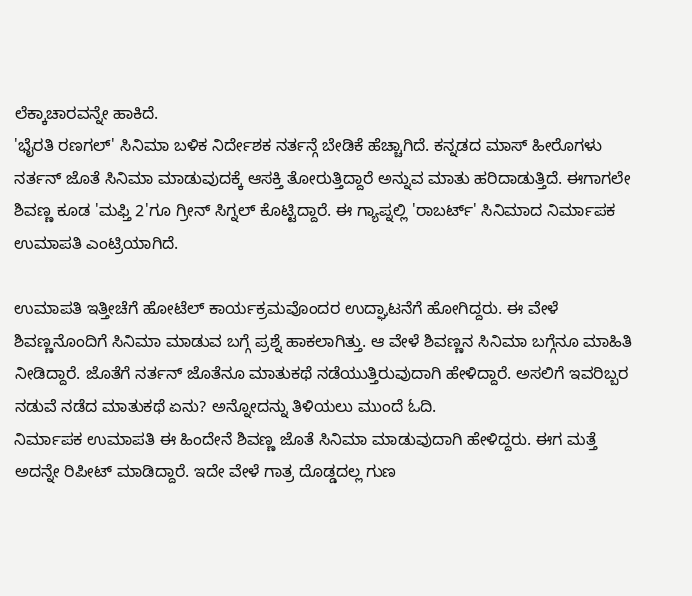ಲೆಕ್ಕಾಚಾರವನ್ನೇ ಹಾಕಿದೆ.
'ಭೈರತಿ ರಣಗಲ್' ಸಿನಿಮಾ ಬಳಿಕ ನಿರ್ದೇಶಕ ನರ್ತನ್ಗೆ ಬೇಡಿಕೆ ಹೆಚ್ಚಾಗಿದೆ. ಕನ್ನಡದ ಮಾಸ್ ಹೀರೊಗಳು ನರ್ತನ್ ಜೊತೆ ಸಿನಿಮಾ ಮಾಡುವುದಕ್ಕೆ ಆಸಕ್ತಿ ತೋರುತ್ತಿದ್ದಾರೆ ಅನ್ನುವ ಮಾತು ಹರಿದಾಡುತ್ತಿದೆ. ಈಗಾಗಲೇ ಶಿವಣ್ಣ ಕೂಡ 'ಮಫ್ತಿ 2'ಗೂ ಗ್ರೀನ್ ಸಿಗ್ನಲ್ ಕೊಟ್ಟಿದ್ದಾರೆ. ಈ ಗ್ಯಾಪ್ನಲ್ಲಿ 'ರಾಬರ್ಟ್' ಸಿನಿಮಾದ ನಿರ್ಮಾಪಕ ಉಮಾಪತಿ ಎಂಟ್ರಿಯಾಗಿದೆ.

ಉಮಾಪತಿ ಇತ್ತೀಚೆಗೆ ಹೋಟೆಲ್ ಕಾರ್ಯಕ್ರಮವೊಂದರ ಉದ್ಘಾಟನೆಗೆ ಹೋಗಿದ್ದರು. ಈ ವೇಳೆ ಶಿವಣ್ಣನೊಂದಿಗೆ ಸಿನಿಮಾ ಮಾಡುವ ಬಗ್ಗೆ ಪ್ರಶ್ನೆ ಹಾಕಲಾಗಿತ್ತು. ಆ ವೇಳೆ ಶಿವಣ್ಣನ ಸಿನಿಮಾ ಬಗ್ಗೆನೂ ಮಾಹಿತಿ ನೀಡಿದ್ದಾರೆ. ಜೊತೆಗೆ ನರ್ತನ್ ಜೊತೆನೂ ಮಾತುಕಥೆ ನಡೆಯುತ್ತಿರುವುದಾಗಿ ಹೇಳಿದ್ದಾರೆ. ಅಸಲಿಗೆ ಇವರಿಬ್ಬರ ನಡುವೆ ನಡೆದ ಮಾತುಕಥೆ ಏನು? ಅನ್ನೋದನ್ನು ತಿಳಿಯಲು ಮುಂದೆ ಓದಿ.
ನಿರ್ಮಾಪಕ ಉಮಾಪತಿ ಈ ಹಿಂದೇನೆ ಶಿವಣ್ಣ ಜೊತೆ ಸಿನಿಮಾ ಮಾಡುವುದಾಗಿ ಹೇಳಿದ್ದರು. ಈಗ ಮತ್ತೆ ಅದನ್ನೇ ರಿಪೀಟ್ ಮಾಡಿದ್ದಾರೆ. ಇದೇ ವೇಳೆ ಗಾತ್ರ ದೊಡ್ಡದಲ್ಲ ಗುಣ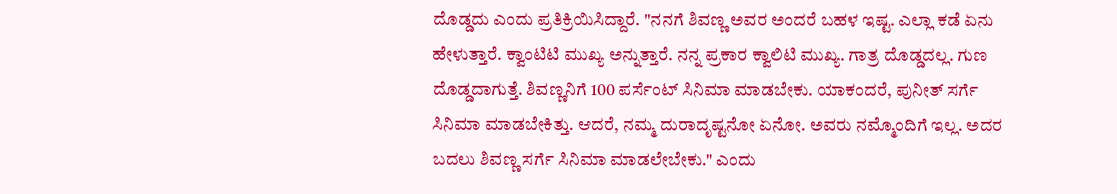ದೊಡ್ಡದು ಎಂದು ಪ್ರತಿಕ್ರಿಯಿಸಿದ್ದಾರೆ. "ನನಗೆ ಶಿವಣ್ಣ ಅವರ ಅಂದರೆ ಬಹಳ ಇಷ್ಟ. ಎಲ್ಲಾ ಕಡೆ ಏನು ಹೇಳುತ್ತಾರೆ. ಕ್ವಾಂಟಿಟಿ ಮುಖ್ಯ ಅನ್ನುತ್ತಾರೆ. ನನ್ನ ಪ್ರಕಾರ ಕ್ವಾಲಿಟಿ ಮುಖ್ಯ. ಗಾತ್ರ ದೊಡ್ಡದಲ್ಲ. ಗುಣ ದೊಡ್ಡದಾಗುತ್ತೆ. ಶಿವಣ್ಣನಿಗೆ 100 ಪರ್ಸೆಂಟ್ ಸಿನಿಮಾ ಮಾಡಬೇಕು. ಯಾಕಂದರೆ, ಪುನೀತ್ ಸರ್ಗೆ ಸಿನಿಮಾ ಮಾಡಬೇಕಿತ್ತು. ಆದರೆ, ನಮ್ಮ ದುರಾದೃಷ್ಟನೋ ಏನೋ. ಅವರು ನಮ್ಮೊಂದಿಗೆ ಇಲ್ಲ. ಅದರ ಬದಲು ಶಿವಣ್ಣ ಸರ್ಗೆ ಸಿನಿಮಾ ಮಾಡಲೇಬೇಕು." ಎಂದು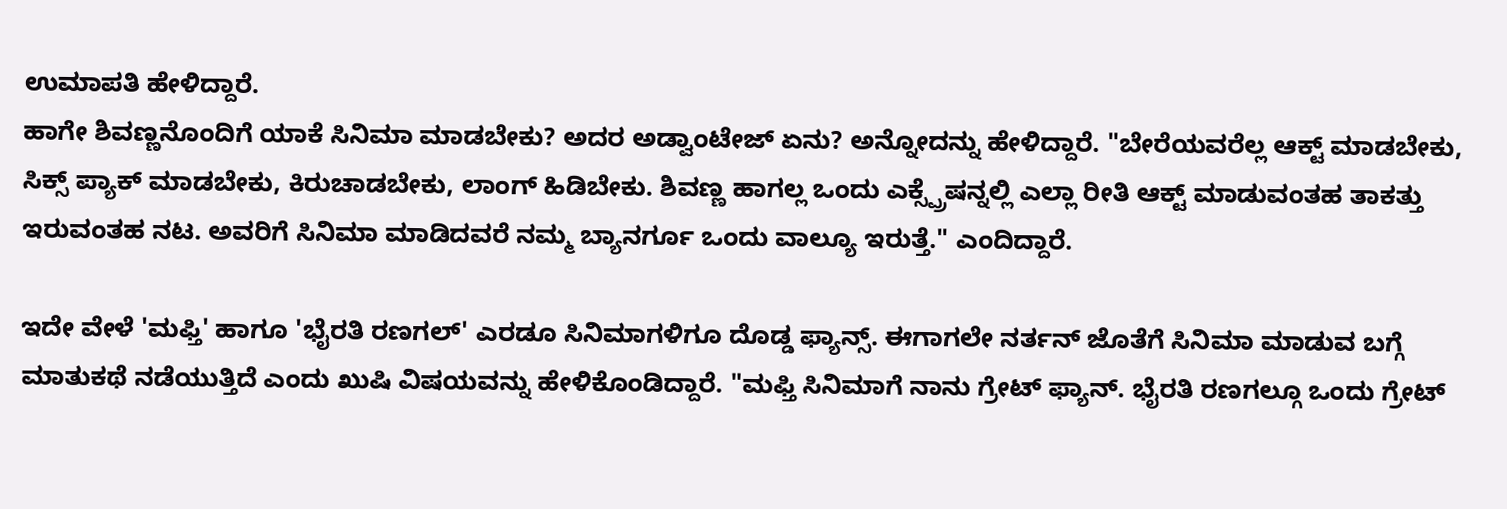ಉಮಾಪತಿ ಹೇಳಿದ್ದಾರೆ.
ಹಾಗೇ ಶಿವಣ್ಣನೊಂದಿಗೆ ಯಾಕೆ ಸಿನಿಮಾ ಮಾಡಬೇಕು? ಅದರ ಅಡ್ವಾಂಟೇಜ್ ಏನು? ಅನ್ನೋದನ್ನು ಹೇಳಿದ್ದಾರೆ. "ಬೇರೆಯವರೆಲ್ಲ ಆಕ್ಟ್ ಮಾಡಬೇಕು, ಸಿಕ್ಸ್ ಪ್ಯಾಕ್ ಮಾಡಬೇಕು, ಕಿರುಚಾಡಬೇಕು, ಲಾಂಗ್ ಹಿಡಿಬೇಕು. ಶಿವಣ್ಣ ಹಾಗಲ್ಲ ಒಂದು ಎಕ್ಸ್ಪ್ರೆಷನ್ನಲ್ಲಿ ಎಲ್ಲಾ ರೀತಿ ಆಕ್ಟ್ ಮಾಡುವಂತಹ ತಾಕತ್ತು ಇರುವಂತಹ ನಟ. ಅವರಿಗೆ ಸಿನಿಮಾ ಮಾಡಿದವರೆ ನಮ್ಮ ಬ್ಯಾನರ್ಗೂ ಒಂದು ವಾಲ್ಯೂ ಇರುತ್ತೆ." ಎಂದಿದ್ದಾರೆ.

ಇದೇ ವೇಳೆ 'ಮಫ್ತಿ' ಹಾಗೂ 'ಭೈರತಿ ರಣಗಲ್' ಎರಡೂ ಸಿನಿಮಾಗಳಿಗೂ ದೊಡ್ಡ ಫ್ಯಾನ್ಸ್. ಈಗಾಗಲೇ ನರ್ತನ್ ಜೊತೆಗೆ ಸಿನಿಮಾ ಮಾಡುವ ಬಗ್ಗೆ ಮಾತುಕಥೆ ನಡೆಯುತ್ತಿದೆ ಎಂದು ಖುಷಿ ವಿಷಯವನ್ನು ಹೇಳಿಕೊಂಡಿದ್ದಾರೆ. "ಮಫ್ತಿ ಸಿನಿಮಾಗೆ ನಾನು ಗ್ರೇಟ್ ಫ್ಯಾನ್. ಭೈರತಿ ರಣಗಲ್ಗೂ ಒಂದು ಗ್ರೇಟ್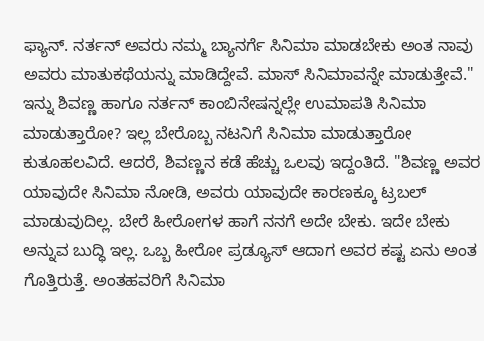ಫ್ಯಾನ್. ನರ್ತನ್ ಅವರು ನಮ್ಮ ಬ್ಯಾನರ್ಗೆ ಸಿನಿಮಾ ಮಾಡಬೇಕು ಅಂತ ನಾವು ಅವರು ಮಾತುಕಥೆಯನ್ನು ಮಾಡಿದ್ದೇವೆ. ಮಾಸ್ ಸಿನಿಮಾವನ್ನೇ ಮಾಡುತ್ತೇವೆ."
ಇನ್ನು ಶಿವಣ್ಣ ಹಾಗೂ ನರ್ತನ್ ಕಾಂಬಿನೇಷನ್ನಲ್ಲೇ ಉಮಾಪತಿ ಸಿನಿಮಾ ಮಾಡುತ್ತಾರೋ? ಇಲ್ಲ ಬೇರೊಬ್ಬ ನಟನಿಗೆ ಸಿನಿಮಾ ಮಾಡುತ್ತಾರೋ ಕುತೂಹಲವಿದೆ. ಆದರೆ, ಶಿವಣ್ಣನ ಕಡೆ ಹೆಚ್ಚು ಒಲವು ಇದ್ದಂತಿದೆ. "ಶಿವಣ್ಣ ಅವರ ಯಾವುದೇ ಸಿನಿಮಾ ನೋಡಿ, ಅವರು ಯಾವುದೇ ಕಾರಣಕ್ಕೂ ಟ್ರಬಲ್ ಮಾಡುವುದಿಲ್ಲ. ಬೇರೆ ಹೀರೋಗಳ ಹಾಗೆ ನನಗೆ ಅದೇ ಬೇಕು. ಇದೇ ಬೇಕು ಅನ್ನುವ ಬುದ್ಧಿ ಇಲ್ಲ. ಒಬ್ಬ ಹೀರೋ ಪ್ರಡ್ಯೂಸ್ ಆದಾಗ ಅವರ ಕಷ್ಟ ಏನು ಅಂತ ಗೊತ್ತಿರುತ್ತೆ. ಅಂತಹವರಿಗೆ ಸಿನಿಮಾ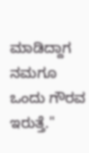ಮಾಡಿದ್ದಾಗ ನಮಗೂ ಒಂದು ಗೌರವ ಇರುತ್ತೆ."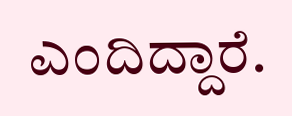ಎಂದಿದ್ದಾರೆ.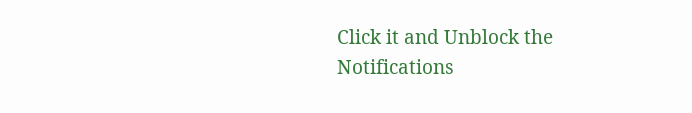Click it and Unblock the Notifications